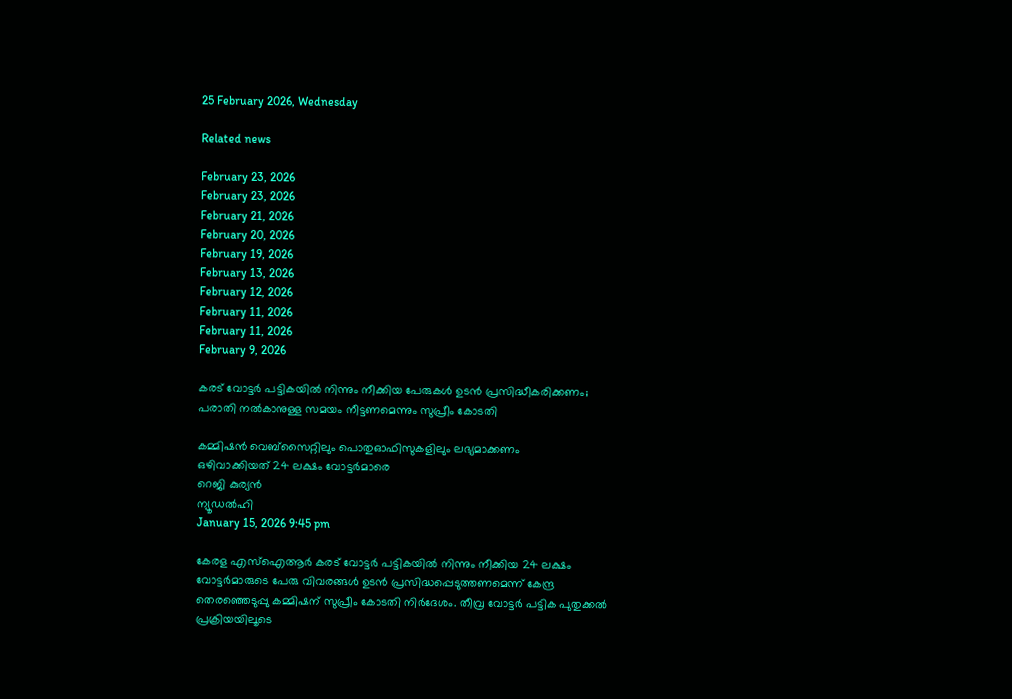25 February 2026, Wednesday

Related news

February 23, 2026
February 23, 2026
February 21, 2026
February 20, 2026
February 19, 2026
February 13, 2026
February 12, 2026
February 11, 2026
February 11, 2026
February 9, 2026

കരട് വോട്ടര്‍ പട്ടികയില്‍ നിന്നും നീക്കിയ പേരുകള്‍ ഉടന്‍ പ്രസിദ്ധീകരിക്കണം; പരാതി നല്‍കാനുള്ള സമയം നീട്ടണമെന്നും സുപ്രീം കോടതി

കമ്മിഷന്‍ വെബ്‌സൈറ്റിലും പൊതുഓഫിസുകളിലും ലഭ്യമാക്കണം
ഒഴിവാക്കിയത് 24 ലക്ഷം വോട്ടര്‍മാരെ
റെജി കുര്യന്‍
ന്യൂഡല്‍ഹി
January 15, 2026 9:45 pm

കേരള എസ്ഐആര്‍ കരട് വോട്ടര്‍ പട്ടികയില്‍ നിന്നും നീക്കിയ 24 ലക്ഷം വോട്ടര്‍മാരുടെ പേരു വിവരങ്ങള്‍ ഉടന്‍ പ്രസിദ്ധപ്പെടുത്തണമെന്ന് കേന്ദ്ര തെരഞ്ഞെടുപ്പു കമ്മിഷന് സുപ്രീം കോടതി നിര്‍ദേശം. തീവ്ര വോട്ടര്‍ പട്ടിക പുതുക്കല്‍ പ്രക്രിയയിലൂടെ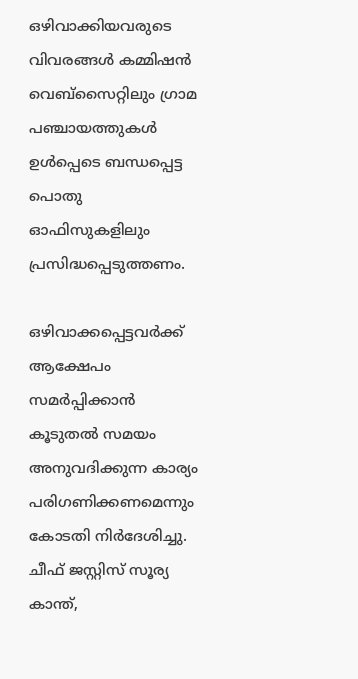ഒഴിവാക്കിയവരുടെ വിവരങ്ങള്‍ കമ്മിഷന്‍ വെബ്‌സൈറ്റിലും ഗ്രാമ പഞ്ചായത്തുകള്‍ ഉള്‍പ്പെടെ ബന്ധപ്പെട്ട പൊതു ഓഫിസുകളിലും പ്രസിദ്ധപ്പെടുത്തണം.

ഒഴിവാക്കപ്പെട്ടവര്‍ക്ക് ആക്ഷേപം സമര്‍പ്പിക്കാന്‍ കൂടുതല്‍ സമയം അനുവദിക്കുന്ന കാര്യം പരിഗണിക്കണമെന്നും കോടതി നിര്‍ദേശിച്ചു. ചീഫ് ജസ്റ്റിസ് സൂര്യ കാന്ത്,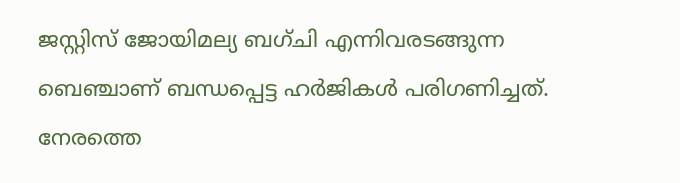ജസ്റ്റിസ് ജോയിമല്യ ബഗ്ചി എന്നിവരടങ്ങുന്ന ബെഞ്ചാണ് ബന്ധപ്പെട്ട ഹര്‍ജികള്‍ പരിഗണിച്ചത്. നേരത്തെ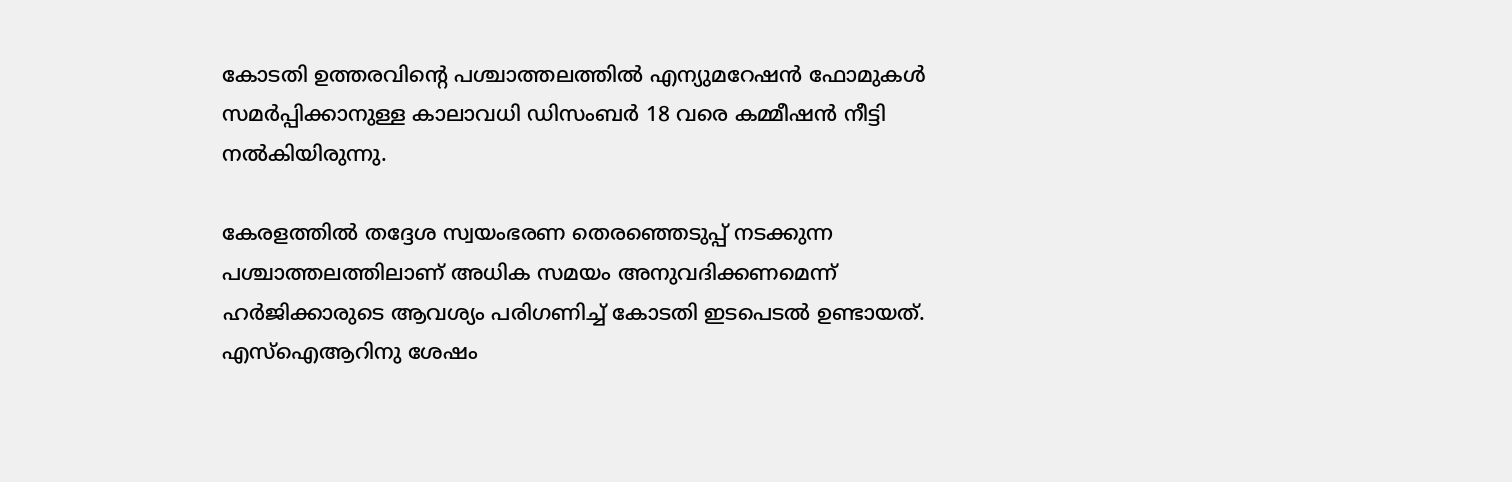കോടതി ഉത്തരവിന്റെ പശ്ചാത്തലത്തില്‍ എന്യുമറേഷന്‍ ഫോമുകള്‍ സമര്‍പ്പിക്കാനുള്ള കാലാവധി ഡിസംബര്‍ 18 വരെ കമ്മീഷന്‍ നീട്ടി നല്‍കിയിരുന്നു.

കേരളത്തില്‍ തദ്ദേശ സ്വയംഭരണ തെരഞ്ഞെടുപ്പ് നടക്കുന്ന പശ്ചാത്തലത്തിലാണ് അധിക സമയം അനുവദിക്കണമെന്ന് ഹര്‍ജിക്കാരുടെ ആവശ്യം പരിഗണിച്ച് കോടതി ഇടപെടല്‍ ഉണ്ടായത്. എസ്ഐആറിനു ശേഷം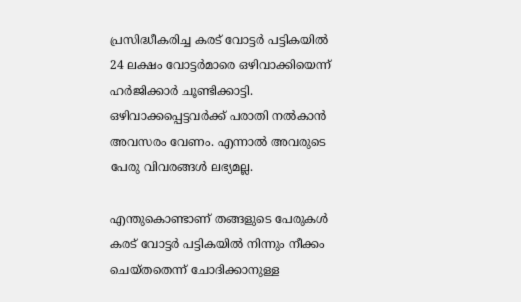പ്രസിദ്ധീകരിച്ച കരട് വോട്ടര്‍ പട്ടികയില്‍ 24 ലക്ഷം വോട്ടര്‍മാരെ ഒഴിവാക്കിയെന്ന് ഹര്‍ജിക്കാര്‍ ചൂണ്ടിക്കാട്ടി. ഒഴിവാക്കപ്പെട്ടവര്‍ക്ക് പരാതി നല്‍കാന്‍ അവസരം വേണം. എന്നാല്‍ അവരുടെ പേരു വിവരങ്ങള്‍ ലഭ്യമല്ല.

എന്തുകൊണ്ടാണ് തങ്ങളുടെ പേരുകള്‍ കരട് വോട്ടര്‍ പട്ടികയില്‍ നിന്നും നീക്കം ചെയ്തതെന്ന് ചോദിക്കാനുള്ള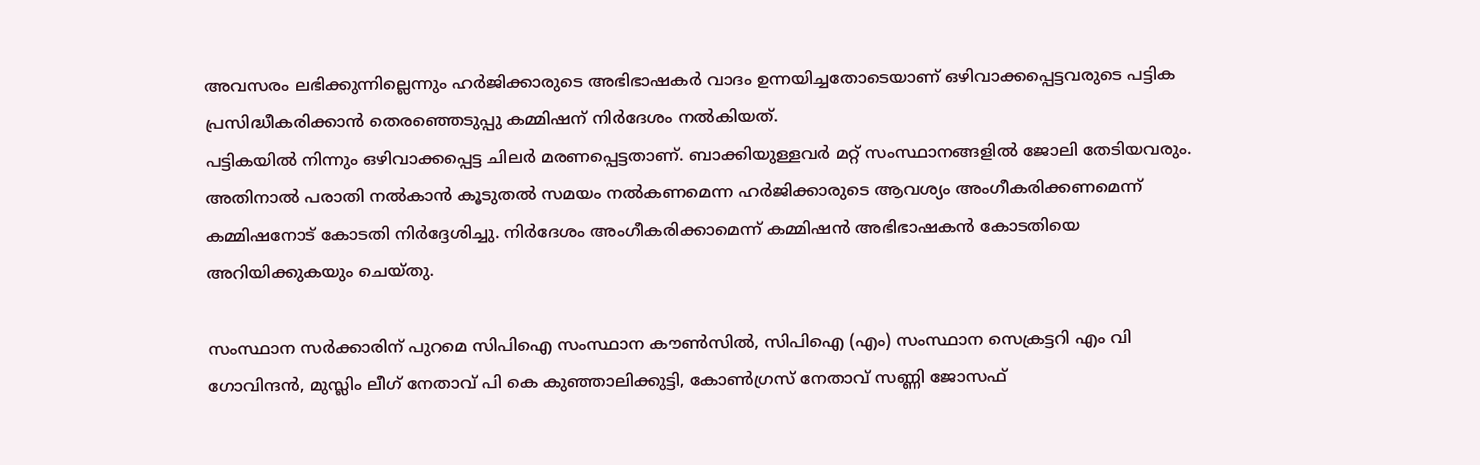അവസരം ലഭിക്കുന്നില്ലെന്നും ഹര്‍ജിക്കാരുടെ അഭിഭാഷകര്‍ വാദം ഉന്നയിച്ചതോടെയാണ് ഒഴിവാക്കപ്പെട്ടവരുടെ പട്ടിക പ്രസിദ്ധീകരിക്കാന്‍ തെരഞ്ഞെടുപ്പു കമ്മിഷന് നിര്‍ദേശം നല്‍കിയത്.
പട്ടികയില്‍ നിന്നും ഒഴിവാക്കപ്പെട്ട ചിലര്‍ മരണപ്പെട്ടതാണ്. ബാക്കിയുള്ളവര്‍ മറ്റ് സംസ്ഥാനങ്ങളില്‍ ജോലി തേടിയവരും. അതിനാല്‍ പരാതി നല്‍കാന്‍ കൂടുതല്‍ സമയം നല്‍കണമെന്ന ഹര്‍ജിക്കാരുടെ ആവശ്യം അംഗീകരിക്കണമെന്ന് കമ്മിഷനോട് കോടതി നിര്‍ദ്ദേശിച്ചു. നിര്‍ദേശം അംഗീകരിക്കാമെന്ന് കമ്മിഷന്‍ അഭിഭാഷകന്‍ കോടതിയെ അറിയിക്കുകയും ചെയ്തു.

സംസ്ഥാന സര്‍ക്കാരിന് പുറമെ സിപിഐ സംസ്ഥാന കൗണ്‍സില്‍, സിപിഐ (എം) സംസ്ഥാന സെക്രട്ടറി എം വി ഗോവിന്ദന്‍, മുസ്ലിം ലീഗ് നേതാവ് പി കെ കുഞ്ഞാലിക്കുട്ടി, കോണ്‍ഗ്രസ് നേതാവ് സണ്ണി ജോസഫ്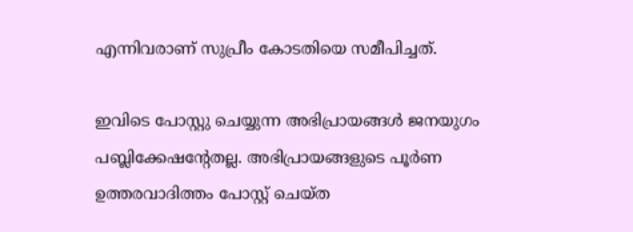എന്നിവരാണ് സുപ്രീം കോടതിയെ സമീപിച്ചത്.

ഇവിടെ പോസ്റ്റു ചെയ്യുന്ന അഭിപ്രായങ്ങള്‍ ജനയുഗം പബ്ലിക്കേഷന്റേതല്ല. അഭിപ്രായങ്ങളുടെ പൂര്‍ണ ഉത്തരവാദിത്തം പോസ്റ്റ് ചെയ്ത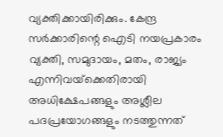വ്യക്തിക്കായിരിക്കും. കേന്ദ്ര സര്‍ക്കാരിന്റെ ഐടി നയപ്രകാരം വ്യക്തി, സമുദായം, മതം, രാജ്യം എന്നിവയ്‌ക്കെതിരായി അധിക്ഷേപങ്ങളും അശ്ലീല പദപ്രയോഗങ്ങളും നടത്തുന്നത്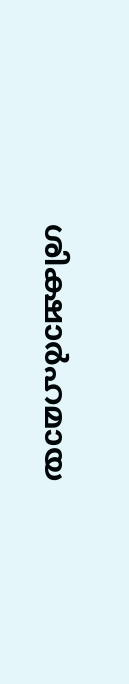ശിക്ഷാര്‍ഹമായ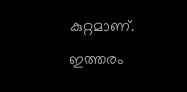കുറ്റമാണ്. ഇത്തരം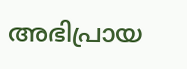അഭിപ്രായ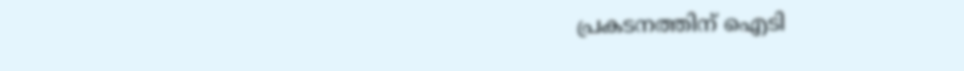പ്രകടനത്തിന് ഐടി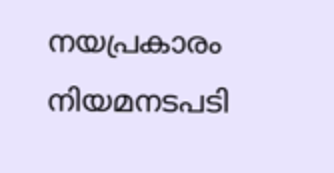നയപ്രകാരം നിയമനടപടി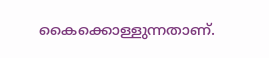കൈക്കൊള്ളുന്നതാണ്.